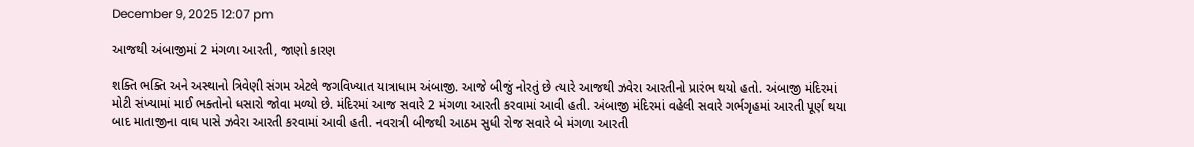December 9, 2025 12:07 pm

આજથી અંબાજીમાં 2 મંગળા આરતી, જાણો કારણ

શક્તિ ભક્તિ અને અસ્થાનો ત્રિવેણી સંગમ એટલે જગવિખ્યાત યાત્રાધામ અંબાજી. આજે બીજું નોરતું છે ત્યારે આજથી ઝવેરા આરતીનો પ્રારંભ થયો હતો. અંબાજી મંદિરમાં મોટી સંખ્યામાં માઈ ભક્તોનો ધસારો જોવા મળ્યો છે. મંદિરમાં આજ સવારે 2 મંગળા આરતી કરવામાં આવી હતી. અંબાજી મંદિરમાં વહેલી સવારે ગર્ભગૃહમાં આરતી પૂર્ણ થયા બાદ માતાજીના વાઘ પાસે ઝવેરા આરતી કરવામાં આવી હતી. નવરાત્રી બીજથી આઠમ સુધી રોજ સવારે બે મંગળા આરતી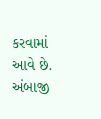કરવામાં આવે છે. અંબાજી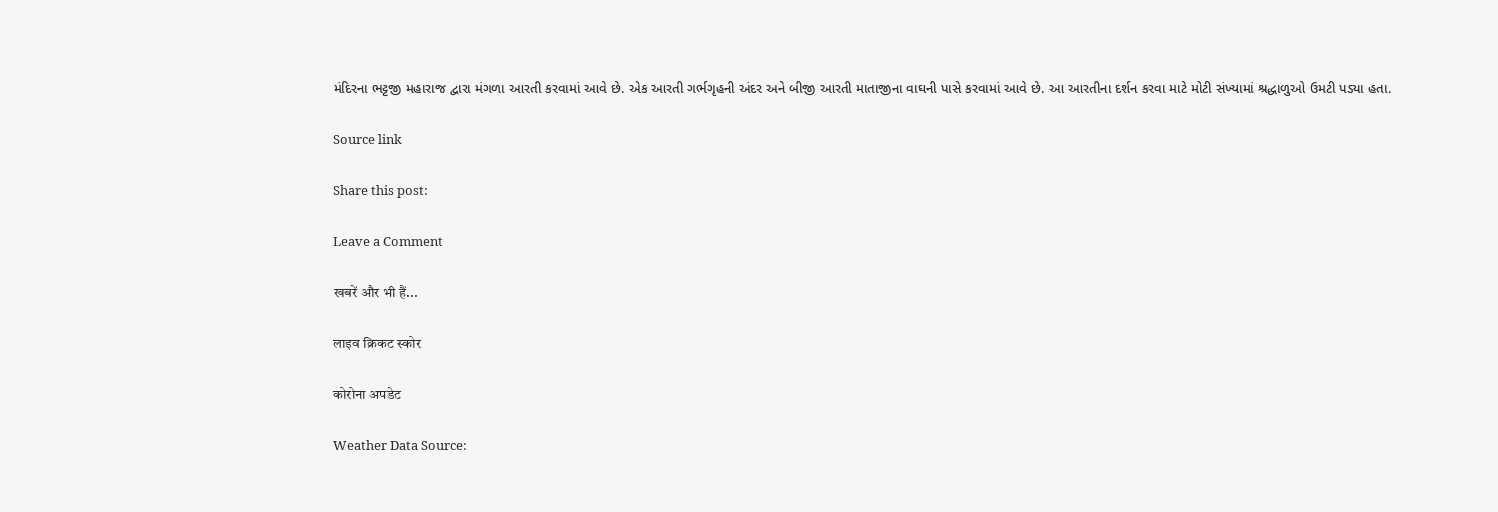મંદિરના ભટ્ટજી મહારાજ દ્વારા મંગળા આરતી કરવામાં આવે છે. એક આરતી ગર્ભગૃહની અંદર અને બીજી આરતી માતાજીના વાઘની પાસે કરવામાં આવે છે. આ આરતીના દર્શન કરવા માટે મોટી સંખ્યામાં શ્રદ્ધાળુઓ ઉમટી પડ્યા હતા.

Source link

Share this post:

Leave a Comment

खबरें और भी हैं...

लाइव क्रिकट स्कोर

कोरोना अपडेट

Weather Data Source: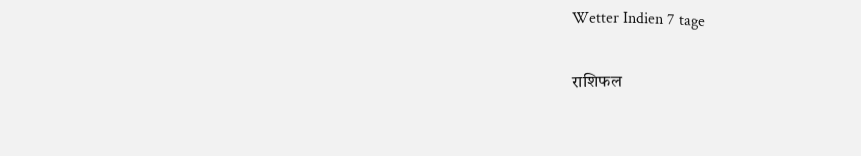Wetter Indien 7 tage

राशिफल